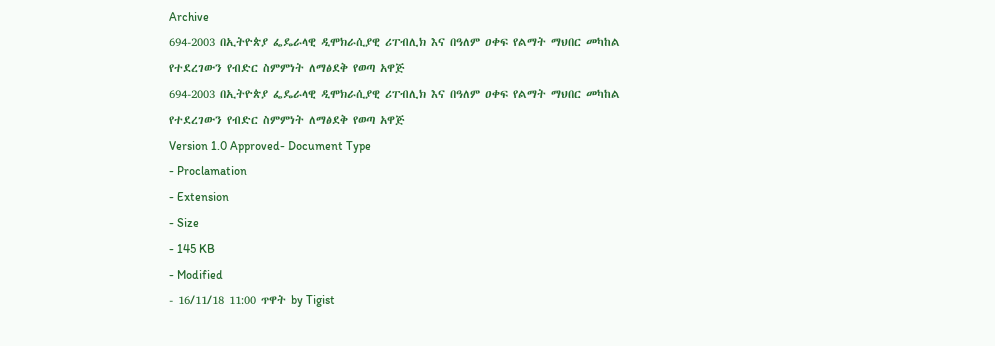Archive
694-2003 በኢትዮጵያ ፌዴራላዊ ዲሞክራሲያዊ ሪፐብሊክ እና በዓለም ዐቀፍ የልማት ማህበር መካከል የተደረገውን የብድር ስምምነት ለማፅደቅ የወጣ አዋጅ
694-2003 በኢትዮጵያ ፌዴራላዊ ዲሞክራሲያዊ ሪፐብሊክ እና በዓለም ዐቀፍ የልማት ማህበር መካከል የተደረገውን የብድር ስምምነት ለማፅደቅ የወጣ አዋጅ
Version 1.0 Approved- Document Type
- Proclamation
- Extension
- Size
- 145 KB
- Modified
- 16/11/18 11:00 ጥዋት by Tigist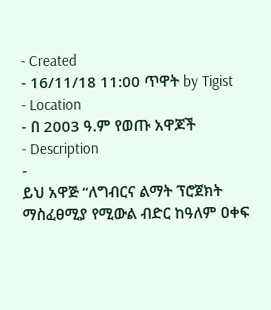- Created
- 16/11/18 11:00 ጥዋት by Tigist
- Location
- በ 2003 ዓ.ም የወጡ አዋጆች
- Description
-
ይህ አዋጅ “ለግብርና ልማት ፕሮጀክት ማስፈፀሚያ የሚውል ብድር ከዓለም ዐቀፍ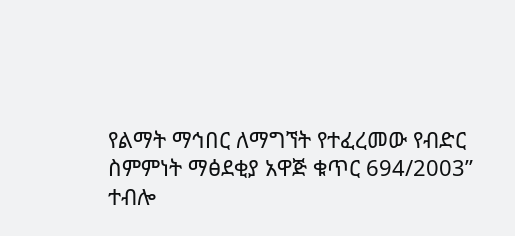የልማት ማኅበር ለማግኘት የተፈረመው የብድር
ስምምነት ማፅደቂያ አዋጅ ቁጥር 694/2003”
ተብሎ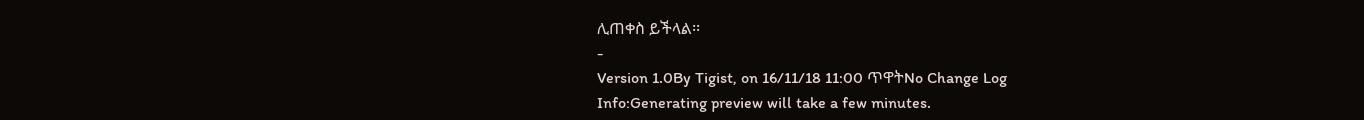ሊጠቀስ ይችላል፡፡
-
Version 1.0By Tigist, on 16/11/18 11:00 ጥዋትNo Change Log
Info:Generating preview will take a few minutes.